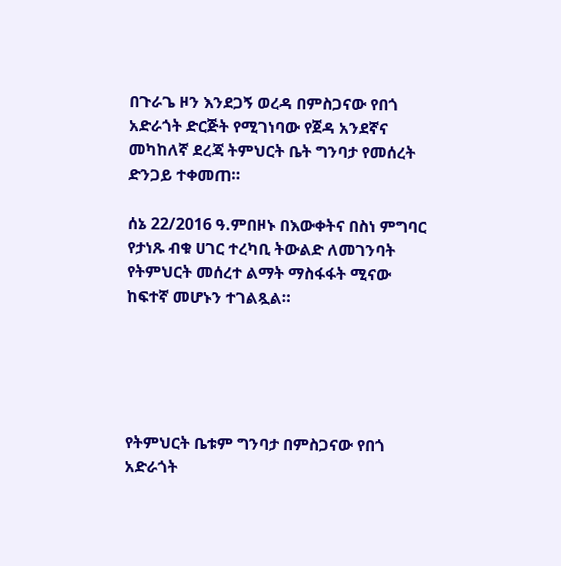በጉራጌ ዞን እንደጋኝ ወረዳ በምስጋናው የበጎ አድራጎት ድርጅት የሚገነባው የጀዳ አንደኛና መካከለኛ ደረጃ ትምህርት ቤት ግንባታ የመሰረት ድንጋይ ተቀመጠ።

ሰኔ 22/2016 ዓ.ምበዞኑ በእውቀትና በስነ ምግባር የታነጹ ብቁ ሀገር ተረካቢ ትውልድ ለመገንባት የትምህርት መሰረተ ልማት ማስፋፋት ሚናው ከፍተኛ መሆኑን ተገልጿል።





የትምህርት ቤቱም ግንባታ በምስጋናው የበጎ አድራጎት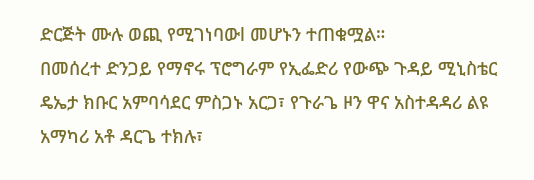ድርጅት ሙሉ ወጪ የሚገነባውl መሆኑን ተጠቁሟል።
በመሰረተ ድንጋይ የማኖሩ ፕሮግራም የኢፌድሪ የውጭ ጉዳይ ሚኒስቴር ዴኤታ ክቡር አምባሳደር ምስጋኑ አርጋ፣ የጉራጌ ዞን ዋና አስተዳዳሪ ልዩ አማካሪ አቶ ዳርጌ ተክሉ፣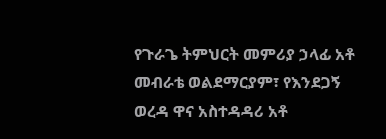የጉራጌ ትምህርት መምሪያ ኃላፊ አቶ መብራቴ ወልደማርያም፣ የእንደጋኝ ወረዳ ዋና አስተዳዳሪ አቶ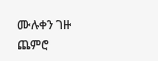ሙሉቀን ገዙ ጨምሮ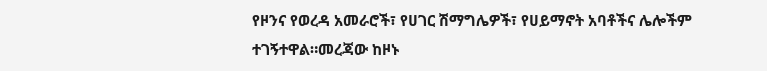የዞንና የወረዳ አመራሮች፣ የሀገር ሽማግሌዎች፣ የሀይማኖት አባቶችና ሌሎችም ተገኝተዋል።መረጃው ከዞኑ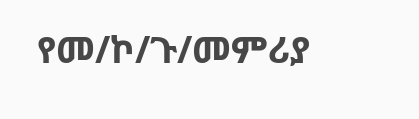የመ/ኮ/ጉ/መምሪያ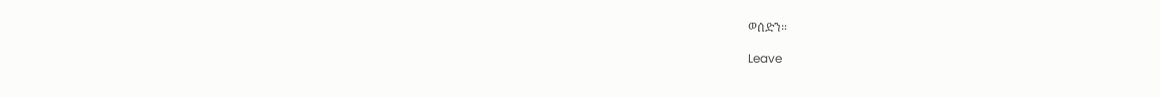ወሰድን።

Leave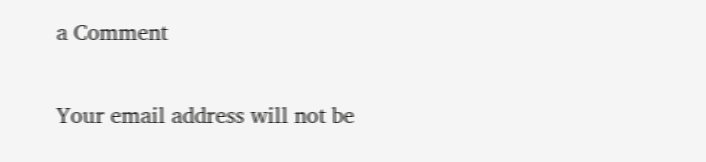a Comment

Your email address will not be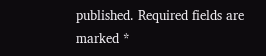published. Required fields are marked *